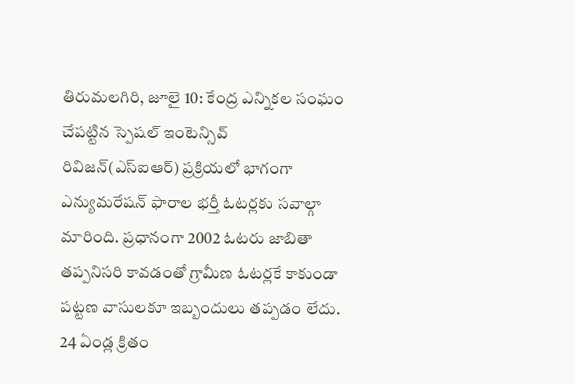తిరుమలగిరి, జూలై 10: కేంద్ర ఎన్నికల సంఘం చేపట్టిన స్పెషల్ ఇంటెన్సివ్ రివిజన్(ఎస్ఐఆర్) ప్రక్రియలో భాగంగా ఎన్యుమరేషన్ ఫారాల భర్తీ ఓటర్లకు సవాల్గా మారింది. ప్రధానంగా 2002 ఓటరు జాబితా తప్పనిసరి కావడంతో గ్రామీణ ఓటర్లకే కాకుండా పట్టణ వాసులకూ ఇబ్బందులు తప్పడం లేదు. 24 ఏండ్ల క్రితం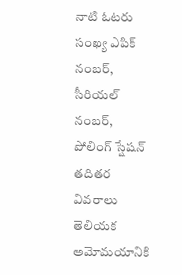నాటి ఓటరు సంఖ్య ఎపిక్ నంబర్, సీరియల్ నంబర్, పోలింగ్ స్షేషన్ తదితర వివరాలు తెలియక అమోమయానికి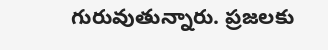గురువుతున్నారు. ప్రజలకు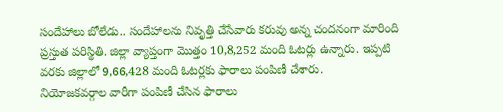సందేహాలు బోలేడు.. సందేహాలను నివృత్తి చేసేవారు కరువు అన్న చందనంగా మారింది ప్రస్తుత పరిస్థితి. జిల్లా వ్యాప్తంగా మొత్తం 10,8,252 మంది ఓటర్లు ఉన్నారు. ఇప్పటి వరకు జిల్లాలో 9,66,428 మంది ఓటర్లకు ఫారాలు పంపిణీ చేశారు.
నియోజకవర్గాల వారీగా పంపిణీ చేసిన ఫారాలు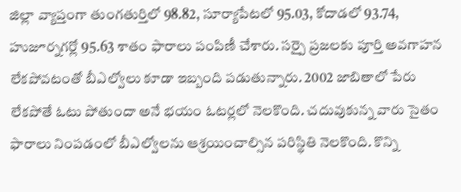జిల్లా వ్యాప్తంగా తుంగతుర్తిలో 98.82, సూర్యాపేటలో 95.03, కోదాడలో 93.74, హుజూర్నగర్లో 95.63 శాతం ఫారాలు పంపిణీ చేశారు. సర్పై ప్రజలకు పూర్తి అవగాహన లేకపోవటంతో బీఎల్వోలు కూడా ఇబ్బంది పడుతున్నారు. 2002 జాబితాలో పేరు లేకపోతే ఓటు పోతుందా అనే భయం ఓటర్లలో నెలకొంది. చదువుకున్న వారు సైతం ఫారాలు నింపడంలో బీఎల్వోలను ఆశ్రయించాల్సిన పరిస్థితి నెలకొంది. కొన్ని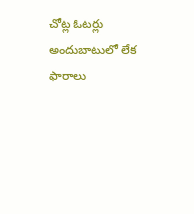చోట్ల ఓటర్లు అందుబాటులో లేక ఫారాలు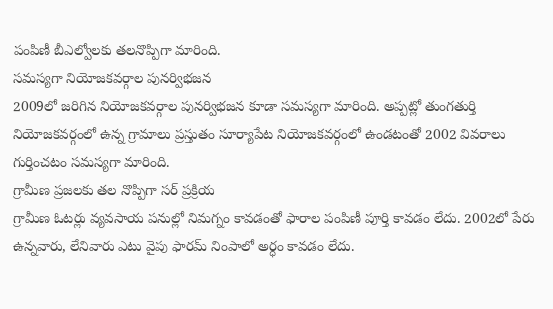పంపిణీ బీఎల్వోలకు తలనొప్పిగా మారింది.
సమస్యగా నియోజకవర్గాల పునర్విభజన
2009లో జరిగిన నియోజకవర్గాల పునర్విభజన కూడా సమస్యగా మారింది. అప్పట్లో తుంగతుర్తి నియోజకవర్గంలో ఉన్న గ్రామాలు ప్రస్తుతం సూర్యాపేట నియోజకవర్గంలో ఉండటంతో 2002 వివరాలు గుర్తించటం సమస్యగా మారింది.
గ్రామీణ ప్రజలకు తల నొప్పిగా సర్ ప్రక్రియ
గ్రామీణ ఓటర్లు వ్యవసాయ పనుల్లో నిమగ్నం కావడంతో ఫారాల పంపిణీ పూర్తి కావడం లేదు. 2002లో పేరు ఉన్నవారు, లేనివారు ఎటు వైపు ఫారమ్ నింపాలో అర్ధం కావడం లేదు.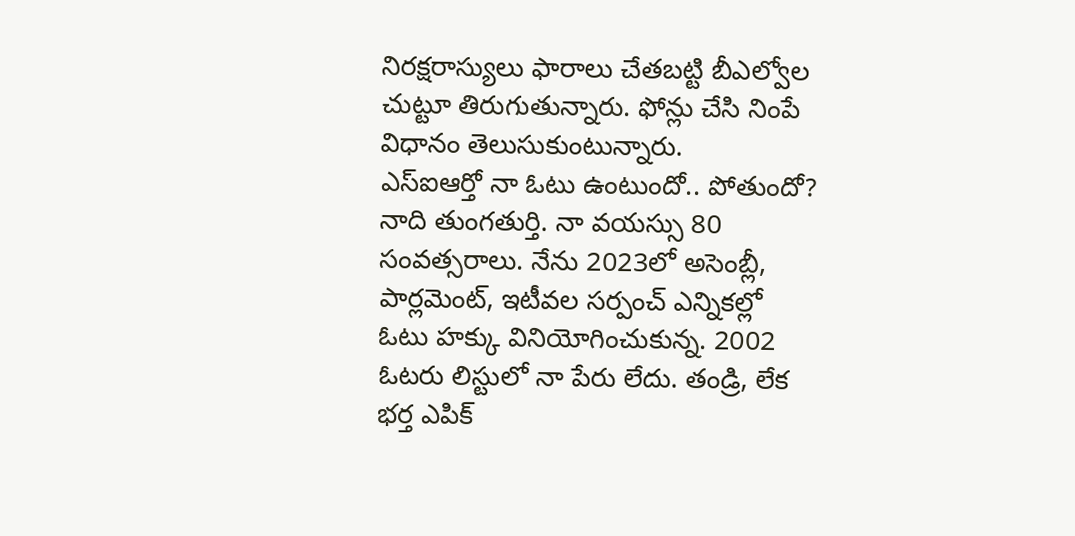నిరక్షరాస్యులు ఫారాలు చేతబట్టి బీఎల్వోల చుట్టూ తిరుగుతున్నారు. ఫోన్లు చేసి నింపే విధానం తెలుసుకుంటున్నారు.
ఎస్ఐఆర్తో నా ఓటు ఉంటుందో.. పోతుందో?
నాది తుంగతుర్తి. నా వయస్సు 80 సంవత్సరాలు. నేను 2023లో అసెంబ్లీ, పార్లమెంట్, ఇటీవల సర్పంచ్ ఎన్నికల్లో ఓటు హక్కు వినియోగించుకున్న. 2002 ఓటరు లిస్టులో నా పేరు లేదు. తండ్రి, లేక భర్త ఎపిక్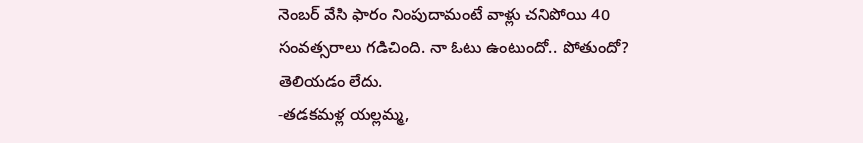నెంబర్ వేసి ఫారం నింపుదామంటే వాళ్లు చనిపోయి 40 సంవత్సరాలు గడిచింది. నా ఓటు ఉంటుందో.. పోతుందో? తెలియడం లేదు.
-తడకమళ్ల యల్లమ్మ,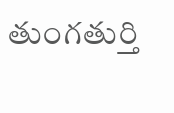తుంగతుర్తి